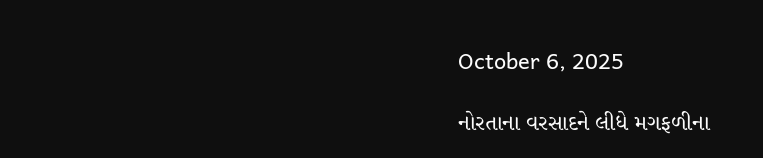October 6, 2025

નોરતાના વરસાદને લીધે મગફળીના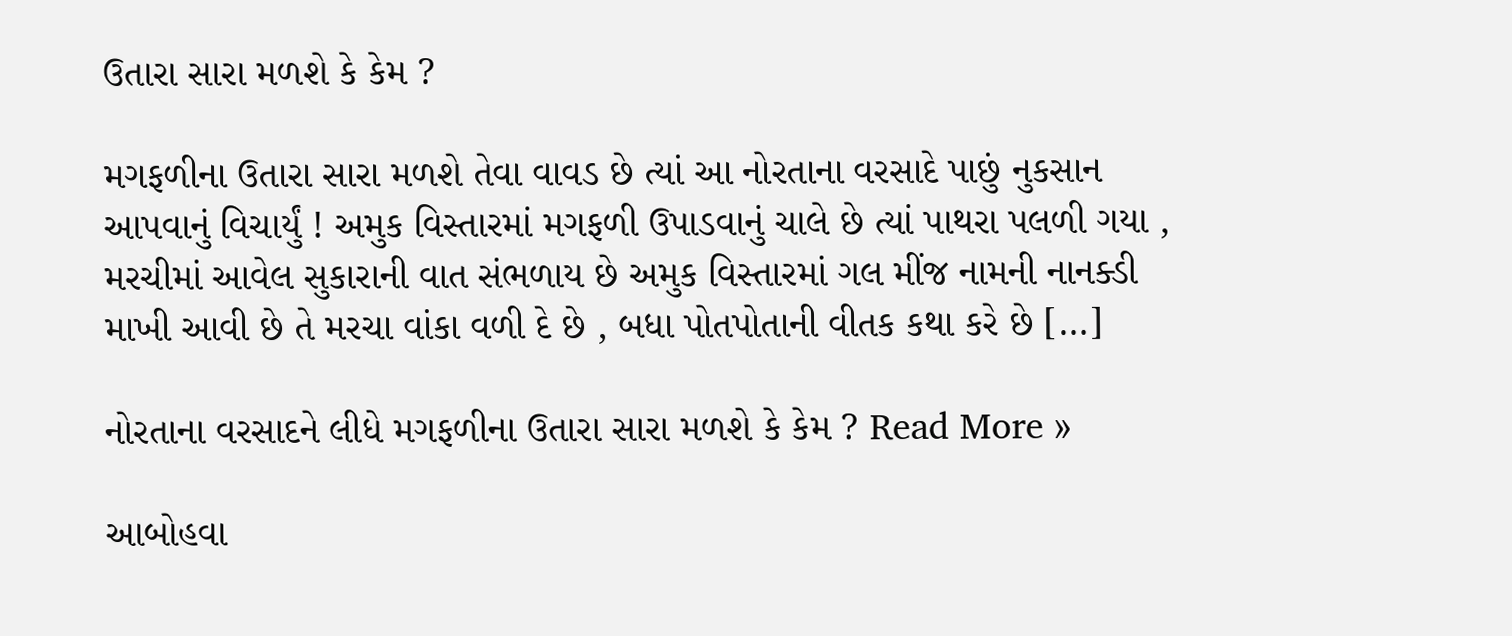ઉતારા સારા મળશે કે કેમ ?

મગફળીના ઉતારા સારા મળશે તેવા વાવડ છે ત્યાં આ નોરતાના વરસાદે પાછું નુકસાન આપવાનું વિચાર્યું ! અમુક વિસ્તારમાં મગફળી ઉપાડવાનું ચાલે છે ત્યાં પાથરા પલળી ગયા , મરચીમાં આવેલ સુકારાની વાત સંભળાય છે અમુક વિસ્તારમાં ગલ મીંજ નામની નાનક્ડી માખી આવી છે તે મરચા વાંકા વળી દે છે , બધા પોતપોતાની વીતક કથા કરે છે […]

નોરતાના વરસાદને લીધે મગફળીના ઉતારા સારા મળશે કે કેમ ? Read More »

આબોહવા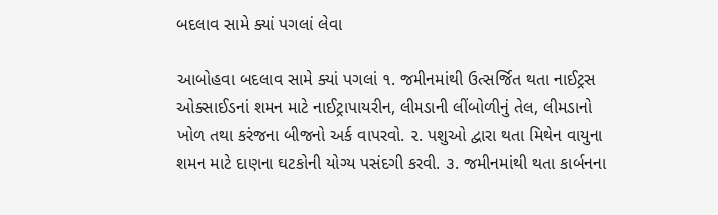બદલાવ સામે ક્યાં પગલાં લેવા

આબોહવા બદલાવ સામે ક્યાં પગલાં ૧. જમીનમાંથી ઉત્સર્જિત થતા નાઈટ્રસ ઓક્સાઈડનાં શમન માટે નાઈટ્રાપાયરીન, લીમડાની લીંબોળીનું તેલ, લીમડાનો ખોળ તથા કરંજના બીજનો અર્ક વાપરવો. ૨. પશુઓ દ્વારા થતા મિથેન વાયુના શમન માટે દાણના ઘટકોની યોગ્ય પસંદગી કરવી. ૩. જમીનમાંથી થતા કાર્બનના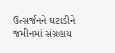ઉત્સર્જનને ઘટાડીને જમીનમાં સંગ્રહાય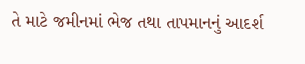તે માટે જમીનમાં ભેજ તથા તાપમાનનું આદર્શ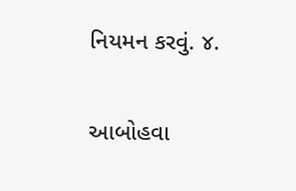નિયમન કરવું. ૪.

આબોહવા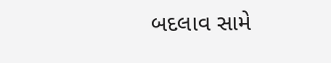બદલાવ સામે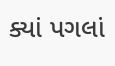ક્યાં પગલાં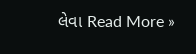લેવા Read More »